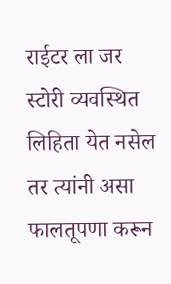राईटर ला जर स्टोरी व्यवस्थित लिहिता येत नसेल तर त्यांनी असा फालतूपणा करून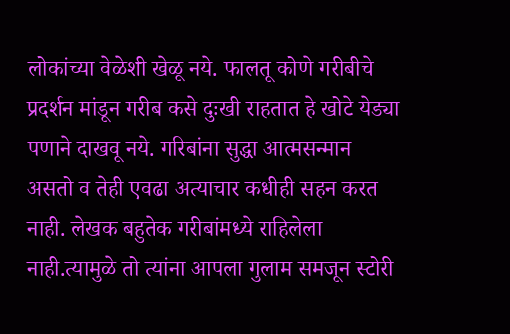लोकांच्या वेळेशी खेळू नये. फालतू कोणे गरीबीचे प्रदर्शन मांडून गरीब कसे दुःखी राहतात हे खोटे येड्या पणाने दाखवू नये. गरिबांना सुद्धा आत्मसन्मान असतो व तेही एवढा अत्याचार कधीही सहन करत नाही. लेखक बहुतेक गरीबांमध्ये राहिलेला नाही.त्यामुळे तो त्यांना आपला गुलाम समजून स्टोरी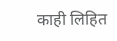काही लिहित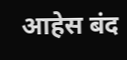आहेस बंद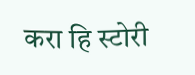करा हि स्टोरी